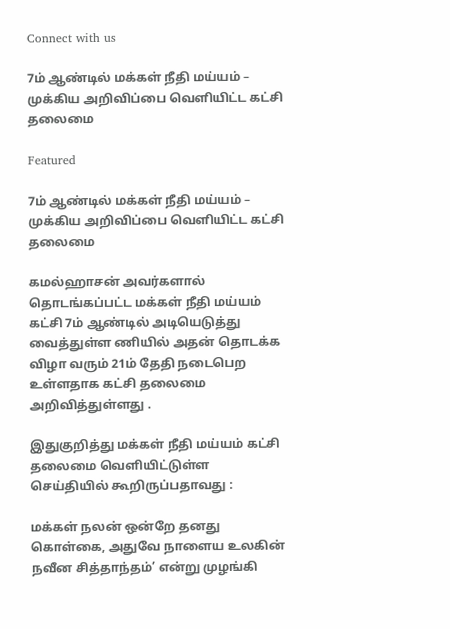Connect with us

7ம் ஆண்டில் மக்கள் நீதி மய்யம் – முக்கிய அறிவிப்பை வெளியிட்ட கட்சி தலைமை

Featured

7ம் ஆண்டில் மக்கள் நீதி மய்யம் – முக்கிய அறிவிப்பை வெளியிட்ட கட்சி தலைமை

கமல்ஹாசன் அவர்களால் தொடங்கப்பட்ட மக்கள் நீதி மய்யம் கட்சி 7ம் ஆண்டில் அடியெடுத்து வைத்துள்ள ணியில் அதன் தொடக்க விழா வரும் 21ம் தேதி நடைபெற உள்ளதாக கட்சி தலைமை அறிவித்துள்ளது .

இதுகுறித்து மக்கள் நீதி மய்யம் கட்சி தலைமை வெளியிட்டுள்ள செய்தியில் கூறிருப்பதாவது :

மக்கள் நலன் ஒன்றே தனது கொள்கை, அதுவே நாளைய உலகின் நவீன சித்தாந்தம்’ என்று முழங்கி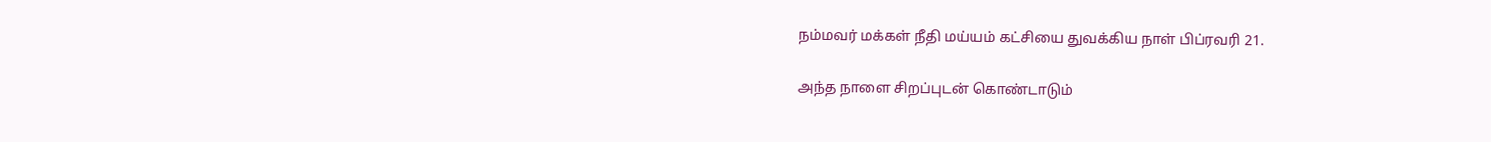நம்மவர் மக்கள் நீதி மய்யம் கட்சியை துவக்கிய நாள் பிப்ரவரி 21.

அந்த நாளை சிறப்புடன் கொண்டாடும்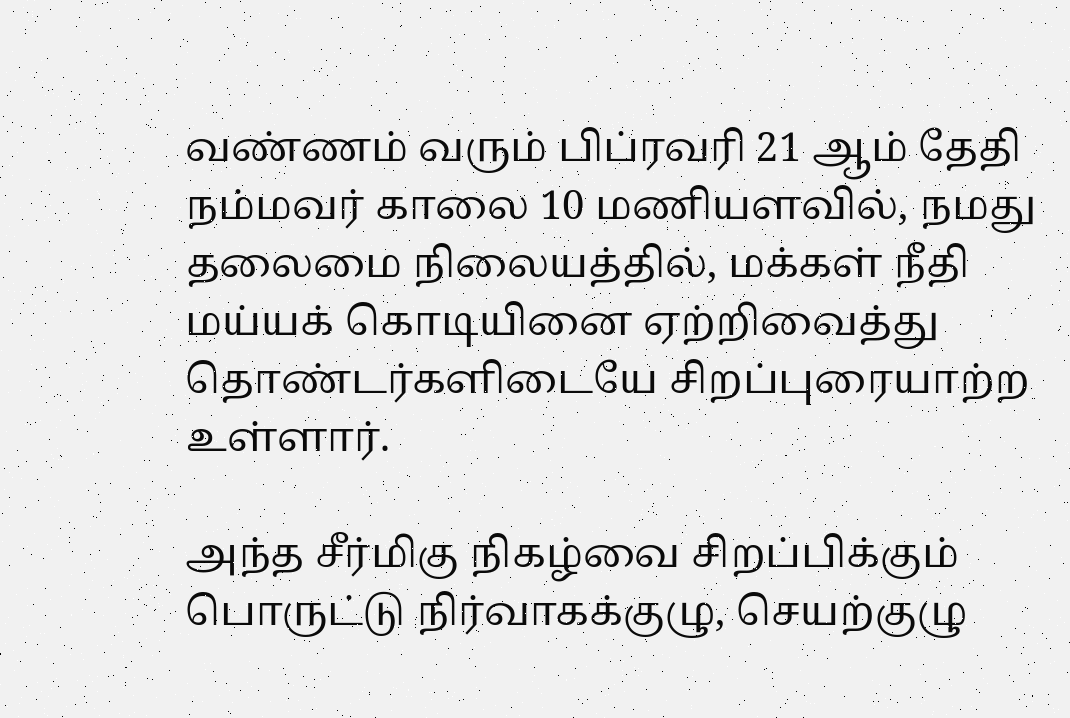வண்ணம் வரும் பிப்ரவரி 21 ஆம் தேதி நம்மவர் காலை 10 மணியளவில், நமது தலைமை நிலையத்தில், மக்கள் நீதி மய்யக் கொடியினை ஏற்றிவைத்து தொண்டர்களிடையே சிறப்புரையாற்ற உள்ளார்.

அந்த சீர்மிகு நிகழ்வை சிறப்பிக்கும் பொருட்டு நிர்வாகக்குழு, செயற்குழு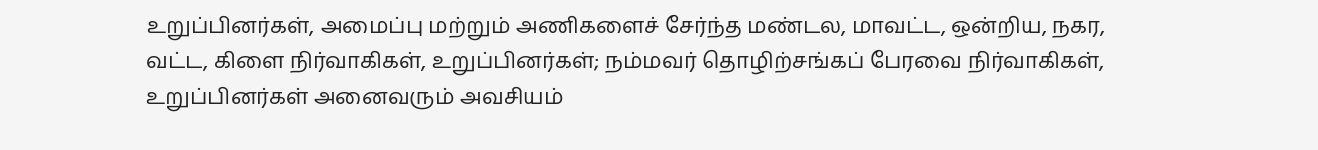உறுப்பினர்கள், அமைப்பு மற்றும் அணிகளைச் சேர்ந்த மண்டல, மாவட்ட, ஒன்றிய, நகர, வட்ட, கிளை நிர்வாகிகள், உறுப்பினர்கள்; நம்மவர் தொழிற்சங்கப் பேரவை நிர்வாகிகள், உறுப்பினர்கள் அனைவரும் அவசியம்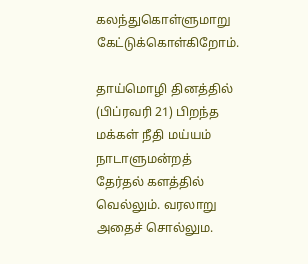கலந்துகொள்ளுமாறு கேட்டுக்கொள்கிறோம்.

தாய்மொழி தினத்தில் (பிப்ரவரி 21) பிறந்த மக்கள் நீதி மய்யம் நாடாளுமன்றத் தேர்தல் களத்தில் வெல்லும். வரலாறு அதைச் சொல்லும.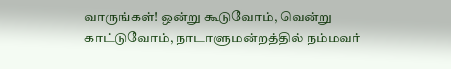வாருங்கள்! ஒன்று கூடுவோம், வென்று காட்டுவோம், நாடாளுமன்றத்தில் நம்மவர்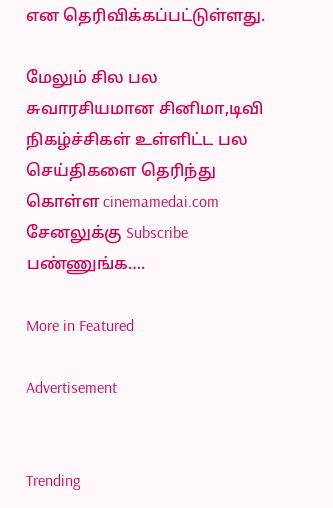என தெரிவிக்கப்பட்டுள்ளது.

மேலும் சில பல சுவாரசியமான சினிமா,டிவி நிகழ்ச்சிகள் உள்ளிட்ட பல செய்திகளை தெரிந்து கொள்ள cinemamedai.com சேனலுக்கு Subscribe பண்ணுங்க….

More in Featured

Advertisement


Trending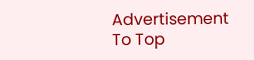Advertisement
To Top